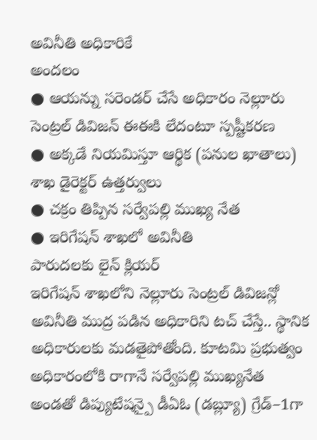అవినీతి అధికారికే
అందలం
● ఆయన్ను సరెండర్ చేసే అధికారం నెల్లూరు సెంట్రల్ డివిజన్ ఈఈకి లేదంటూ స్పష్టీకరణ
● అక్కడే నియమిస్తూ ఆర్థిక (పనుల ఖాతాలు) శాఖ డైరెక్టర్ ఉత్తర్వులు
● చక్రం తిప్పిన సర్వేపల్లి ముఖ్య నేత
● ఇరిగేషన్ శాఖలో అవినీతి
పారుదలకు లైన్ క్లియర్
ఇరిగేషన్ శాఖలోని నెల్లూరు సెంట్రల్ డివిజన్లో అవినీతి ముద్ర పడిన అధికారిని టచ్ చేస్తే.. స్థానిక అధికారులకు మడతైపోతోంది. కూటమి ప్రభుత్వం అధికారంలోకి రాగానే సర్వేపల్లి ముఖ్యనేత అండతో డిప్యుటేషన్పై డీఏఓ (డబ్ల్యూ) గ్రేడ్–1గా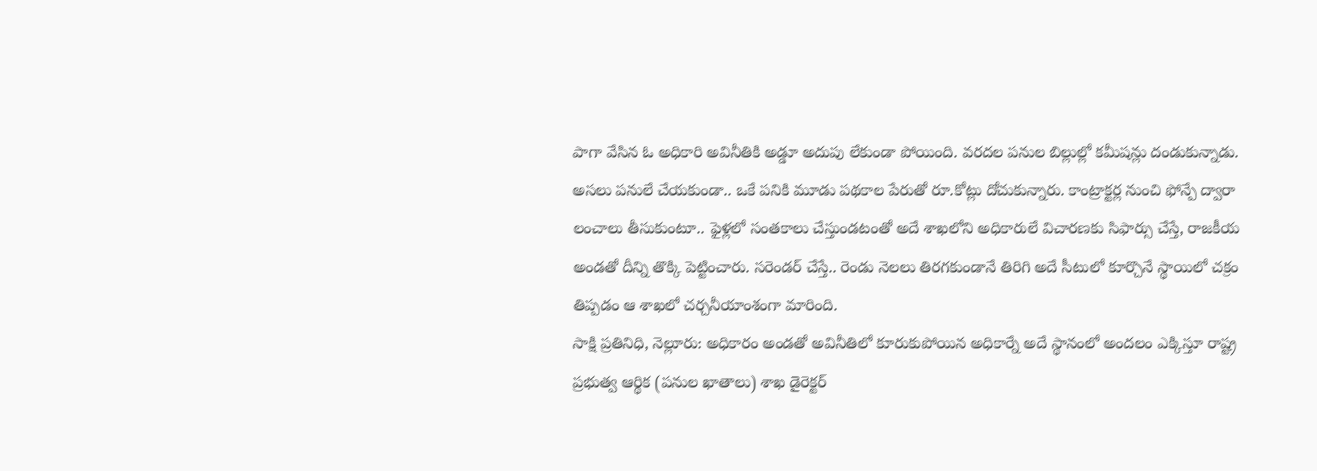పాగా వేసిన ఓ అధికారి అవినీతికి అడ్డూ అదుపు లేకుండా పోయింది. వరదల పనుల బిల్లుల్లో కమీషన్లు దండుకున్నాడు. అసలు పనులే చేయకుండా.. ఒకే పనికి మూడు పథకాల పేరుతో రూ.కోట్లు దోచుకున్నారు. కాంట్రాక్టర్ల నుంచి ఫోన్పే ద్వారా లంచాలు తీసుకుంటూ.. ఫైళ్లలో సంతకాలు చేస్తుండటంతో అదే శాఖలోని అధికారులే విచారణకు సిఫార్సు చేస్తే, రాజకీయ అండతో దీన్ని తొక్కి పెట్టించారు. సరెండర్ చేస్తే.. రెండు నెలలు తిరగకుండానే తిరిగి అదే సీటులో కూర్చొనే స్థాయిలో చక్రం తిప్పడం ఆ శాఖలో చర్చనీయాంశంగా మారింది.
సాక్షి ప్రతినిధి, నెల్లూరు: అధికారం అండతో అవినీతిలో కూరుకుపోయిన అధికార్నే అదే స్థానంలో అందలం ఎక్కిస్తూ రాష్ట్ర ప్రభుత్వ ఆర్థిక (పనుల ఖాతాలు) శాఖ డైరెక్టర్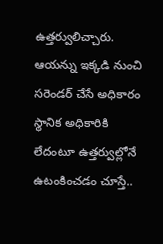ఉత్తర్వులిచ్చారు. ఆయన్ను ఇక్కడి నుంచి సరెండర్ చేసే అధికారం స్థానిక అధికారికి లేదంటూ ఉత్తర్వుల్లోనే ఉటంకించడం చూస్తే..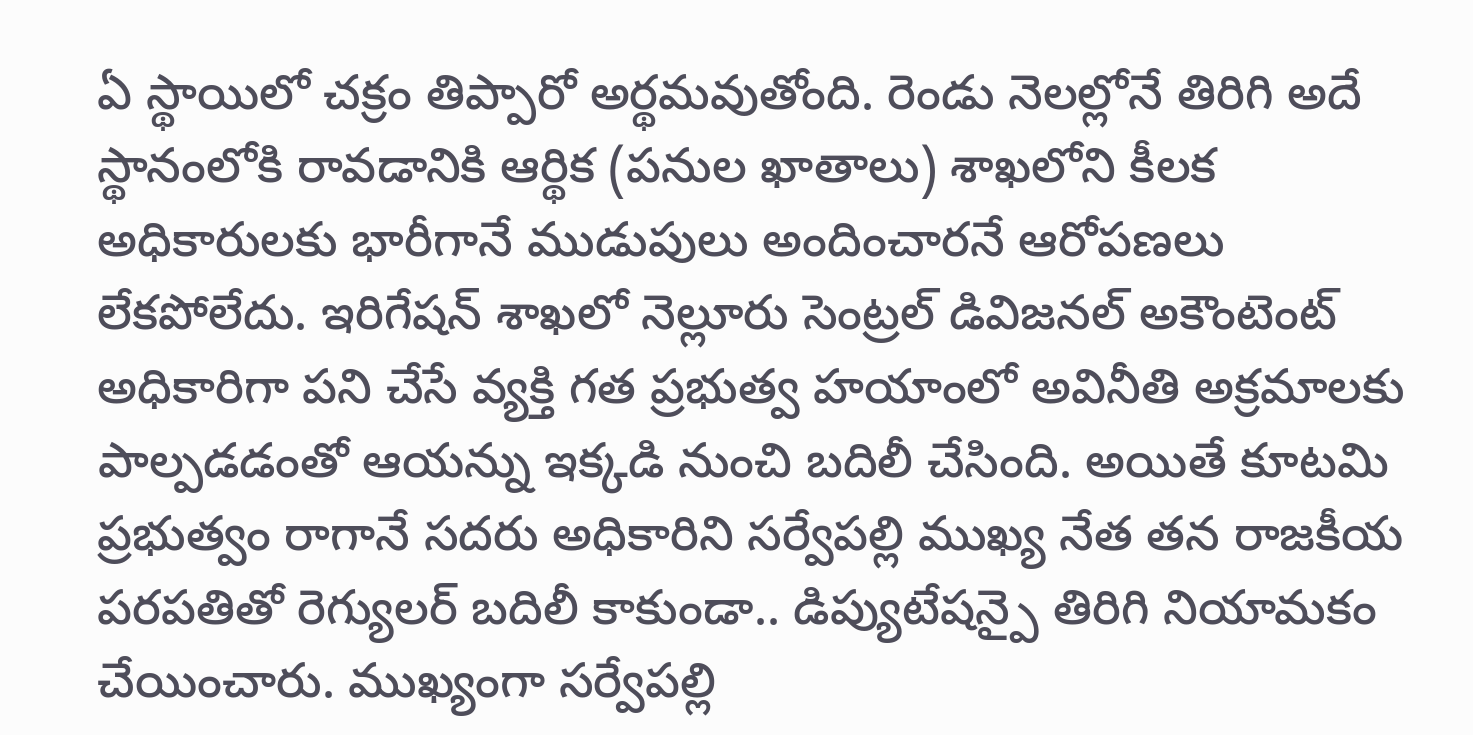ఏ స్థాయిలో చక్రం తిప్పారో అర్థమవుతోంది. రెండు నెలల్లోనే తిరిగి అదే స్థానంలోకి రావడానికి ఆర్థిక (పనుల ఖాతాలు) శాఖలోని కీలక అధికారులకు భారీగానే ముడుపులు అందించారనే ఆరోపణలు లేకపోలేదు. ఇరిగేషన్ శాఖలో నెల్లూరు సెంట్రల్ డివిజనల్ అకౌంటెంట్ అధికారిగా పని చేసే వ్యక్తి గత ప్రభుత్వ హయాంలో అవినీతి అక్రమాలకు పాల్పడడంతో ఆయన్ను ఇక్కడి నుంచి బదిలీ చేసింది. అయితే కూటమి ప్రభుత్వం రాగానే సదరు అధికారిని సర్వేపల్లి ముఖ్య నేత తన రాజకీయ పరపతితో రెగ్యులర్ బదిలీ కాకుండా.. డిప్యుటేషన్పై తిరిగి నియామకం చేయించారు. ముఖ్యంగా సర్వేపల్లి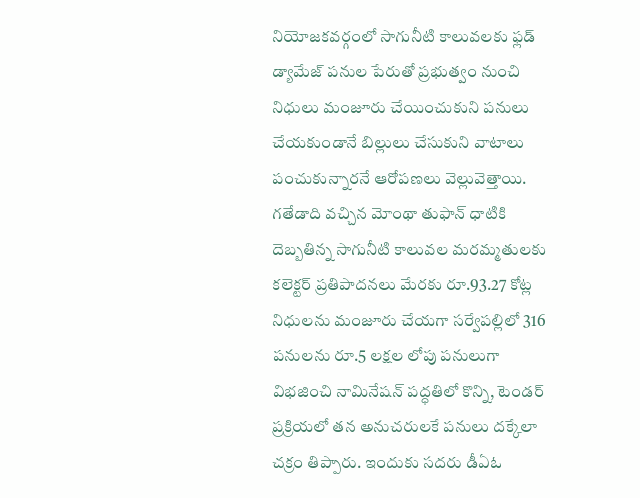నియోజకవర్గంలో సాగునీటి కాలువలకు ఫ్లడ్ డ్యామేజ్ పనుల పేరుతో ప్రభుత్వం నుంచి నిధులు మంజూరు చేయించుకుని పనులు చేయకుండానే బిల్లులు చేసుకుని వాటాలు పంచుకున్నారనే ఆరోపణలు వెల్లువెత్తాయి. గతేడాది వచ్చిన మోంథా తుఫాన్ ధాటికి దెబ్బతిన్న సాగునీటి కాలువల మరమ్మతులకు కలెక్టర్ ప్రతిపాదనలు మేరకు రూ.93.27 కోట్ల నిధులను మంజూరు చేయగా సర్వేపల్లిలో 316 పనులను రూ.5 లక్షల లోపు పనులుగా విభజించి నామినేషన్ పద్ధతిలో కొన్ని, టెండర్ ప్రక్రియలో తన అనుచరులకే పనులు దక్కేలా చక్రం తిప్పారు. ఇందుకు సదరు డీఏఓ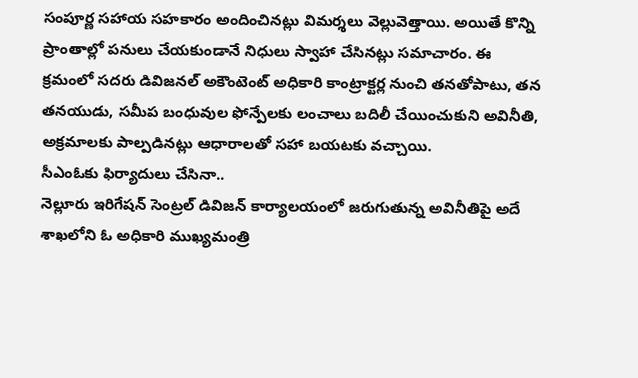సంపూర్ణ సహాయ సహకారం అందించినట్లు విమర్శలు వెల్లువెత్తాయి. అయితే కొన్ని ప్రాంతాల్లో పనులు చేయకుండానే నిధులు స్వాహా చేసినట్లు సమాచారం. ఈ క్రమంలో సదరు డివిజనల్ అకౌంటెంట్ అధికారి కాంట్రాక్టర్ల నుంచి తనతోపాటు, తన తనయుడు, సమీప బంధువుల ఫోన్పేలకు లంచాలు బదిలీ చేయించుకుని అవినీతి, అక్రమాలకు పాల్పడినట్లు ఆధారాలతో సహా బయటకు వచ్చాయి.
సీఎంఓకు ఫిర్యాదులు చేసినా..
నెల్లూరు ఇరిగేషన్ సెంట్రల్ డివిజన్ కార్యాలయంలో జరుగుతున్న అవినీతిపై అదే శాఖలోని ఓ అధికారి ముఖ్యమంత్రి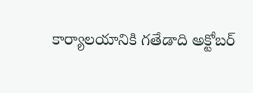కార్యాలయానికి గతేడాది అక్టోబర్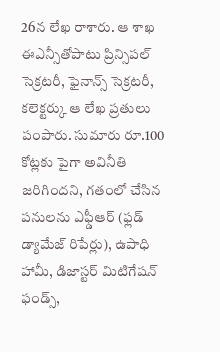26న లేఖ రాశారు. ఆ శాఖ ఈఎన్సీతోపాటు ప్రిన్సిపల్ సెక్రటరీ, ఫైనాన్స్ సెక్రటరీ, కలెక్టర్కు ఆ లేఖ ప్రతులు పంపారు. సుమారు రూ.100 కోట్లకు పైగా అవినీతి జరిగిందని, గతంలో చేసిన పనులను ఎఫ్డీఆర్ (ఫ్లడ్ డ్యామేజ్ రిపేర్లు), ఉపాధి హామీ, డిజాస్టర్ మిటిగేషన్ ఫండ్స్,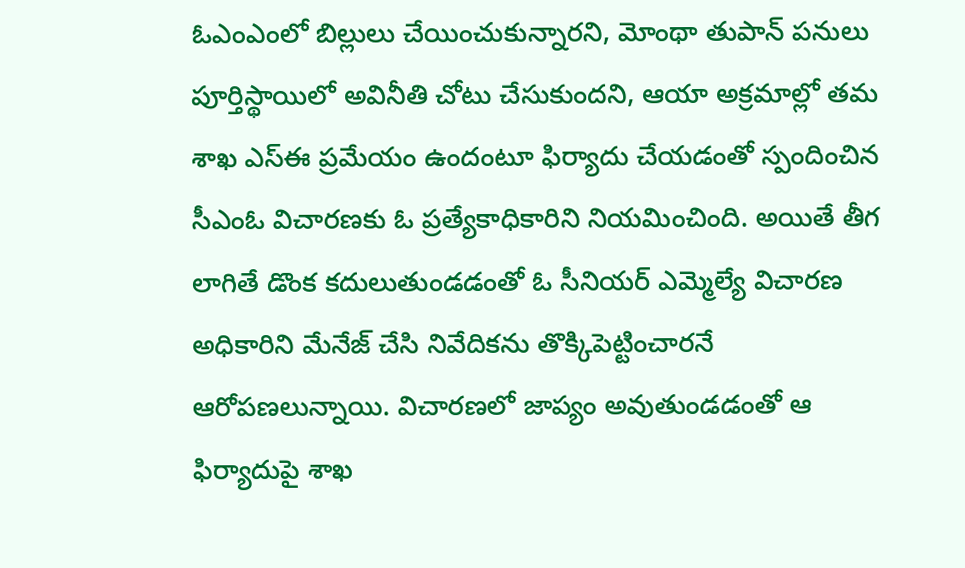ఓఎంఎంలో బిల్లులు చేయించుకున్నారని, మోంథా తుపాన్ పనులు పూర్తిస్థాయిలో అవినీతి చోటు చేసుకుందని, ఆయా అక్రమాల్లో తమ శాఖ ఎస్ఈ ప్రమేయం ఉందంటూ ఫిర్యాదు చేయడంతో స్పందించిన సీఎంఓ విచారణకు ఓ ప్రత్యేకాధికారిని నియమించింది. అయితే తీగ లాగితే డొంక కదులుతుండడంతో ఓ సీనియర్ ఎమ్మెల్యే విచారణ అధికారిని మేనేజ్ చేసి నివేదికను తొక్కిపెట్టించారనే ఆరోపణలున్నాయి. విచారణలో జాప్యం అవుతుండడంతో ఆ ఫిర్యాదుపై శాఖ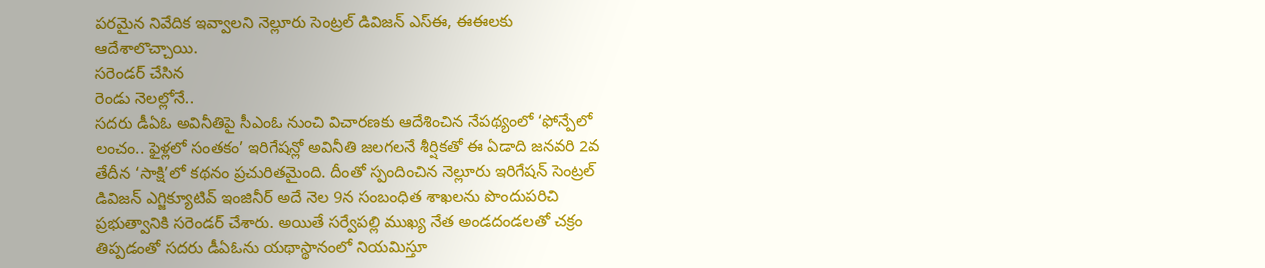పరమైన నివేదిక ఇవ్వాలని నెల్లూరు సెంట్రల్ డివిజన్ ఎస్ఈ, ఈఈలకు ఆదేశాలొచ్చాయి.
సరెండర్ చేసిన
రెండు నెలల్లోనే..
సదరు డీఏఓ అవినీతిపై సీఎంఓ నుంచి విచారణకు ఆదేశించిన నేపథ్యంలో ‘ఫోన్పేలో లంచం.. ఫైళ్లలో సంతకం’ ఇరిగేషన్లో అవినీతి జలగలనే శీర్షికతో ఈ ఏడాది జనవరి 2వ తేదీన ‘సాక్షి’లో కథనం ప్రచురితమైంది. దీంతో స్పందించిన నెల్లూరు ఇరిగేషన్ సెంట్రల్ డివిజన్ ఎగ్జిక్యూటివ్ ఇంజినీర్ అదే నెల 9న సంబంధిత శాఖలను పొందుపరిచి ప్రభుత్వానికి సరెండర్ చేశారు. అయితే సర్వేపల్లి ముఖ్య నేత అండదండలతో చక్రం తిప్పడంతో సదరు డీఏఓను యథాస్థానంలో నియమిస్తూ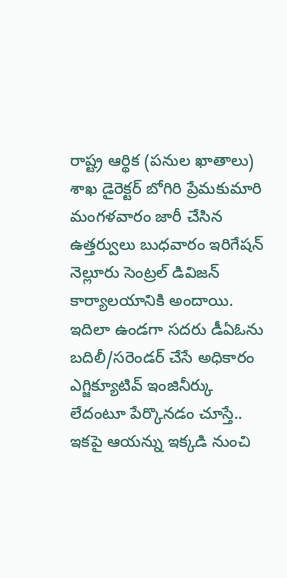రాష్ట్ర ఆర్థిక (పనుల ఖాతాలు) శాఖ డైరెక్టర్ బోగిరి ప్రేమకుమారి మంగళవారం జారీ చేసిన ఉత్తర్వులు బుధవారం ఇరిగేషన్ నెల్లూరు సెంట్రల్ డివిజన్ కార్యాలయానికి అందాయి. ఇదిలా ఉండగా సదరు డీఏఓను బదిలీ/సరెండర్ చేసే అధికారం ఎగ్జిక్యూటివ్ ఇంజినీర్కు లేదంటూ పేర్కొనడం చూస్తే.. ఇకపై ఆయన్ను ఇక్కడి నుంచి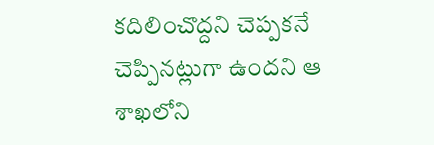కదిలించొద్దని చెప్పకనే చెప్పినట్లుగా ఉందని ఆ శాఖలోని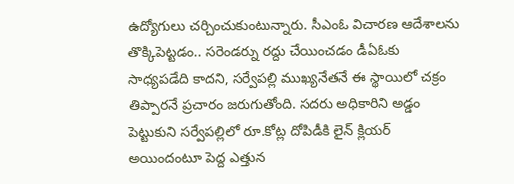ఉద్యోగులు చర్చించుకుంటున్నారు. సీఎంఓ విచారణ ఆదేశాలను తొక్కిపెట్టడం.. సరెండర్ను రద్దు చేయించడం డీఏఓకు సాధ్యపడేది కాదని, సర్వేపల్లి ముఖ్యనేతనే ఈ స్థాయిలో చక్రం తిప్పారనే ప్రచారం జరుగుతోంది. సదరు అధికారిని అడ్డం పెట్టుకుని సర్వేపల్లిలో రూ.కోట్ల దోపిడీకి లైన్ క్లియర్ అయిందంటూ పెద్ద ఎత్తున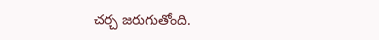చర్చ జరుగుతోంది.